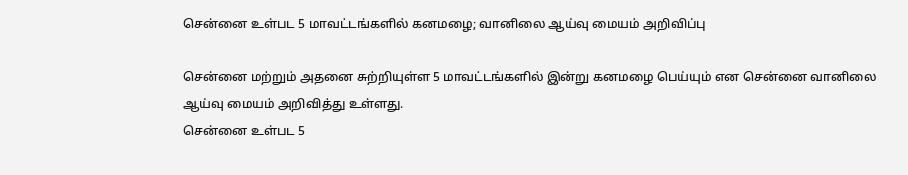சென்னை உள்பட 5 மாவட்டங்களில் கனமழை; வானிலை ஆய்வு மையம் அறிவிப்பு

சென்னை மற்றும் அதனை சுற்றியுள்ள 5 மாவட்டங்களில் இன்று கனமழை பெய்யும் என சென்னை வானிலை ஆய்வு மையம் அறிவித்து உள்ளது.
சென்னை உள்பட 5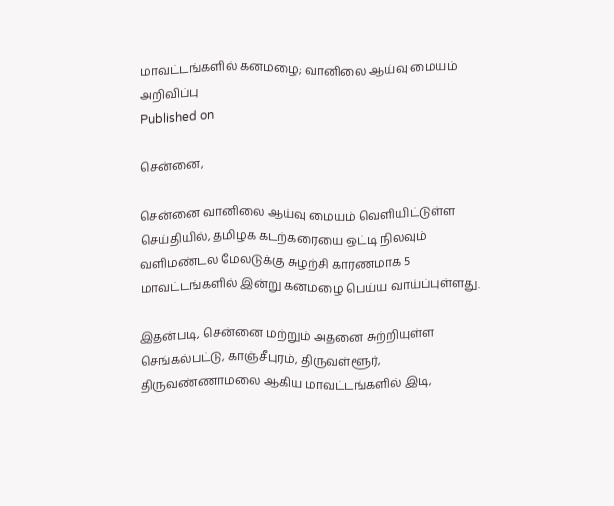மாவட்டங்களில் கனமழை; வானிலை ஆய்வு மையம் அறிவிப்பு
Published on

சென்னை,

சென்னை வானிலை ஆய்வு மையம் வெளியிட்டுள்ள செய்தியில், தமிழக கடற்கரையை ஒட்டி நிலவும் வளிமண்டல மேலடுக்கு சுழற்சி காரணமாக 5 மாவட்டங்களில் இன்று கனமழை பெய்ய வாய்ப்புள்ளது.

இதன்படி, சென்னை மற்றும் அதனை சுற்றியுள்ள செங்கல்பட்டு, காஞ்சீபுரம், திருவள்ளூர், திருவண்ணாமலை ஆகிய மாவட்டங்களில் இடி,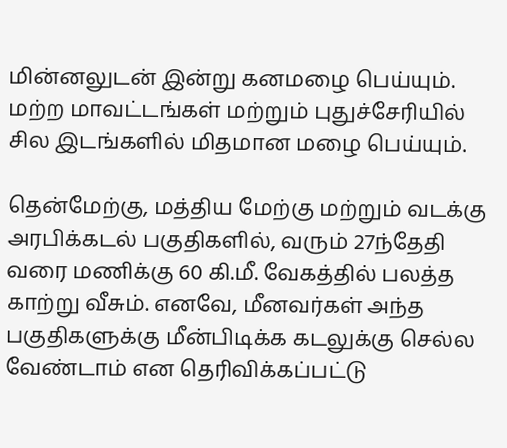மின்னலுடன் இன்று கனமழை பெய்யும். மற்ற மாவட்டங்கள் மற்றும் புதுச்சேரியில் சில இடங்களில் மிதமான மழை பெய்யும்.

தென்மேற்கு, மத்திய மேற்கு மற்றும் வடக்கு அரபிக்கடல் பகுதிகளில், வரும் 27ந்தேதி வரை மணிக்கு 60 கி.மீ. வேகத்தில் பலத்த காற்று வீசும். எனவே, மீனவர்கள் அந்த பகுதிகளுக்கு மீன்பிடிக்க கடலுக்கு செல்ல வேண்டாம் என தெரிவிக்கப்பட்டு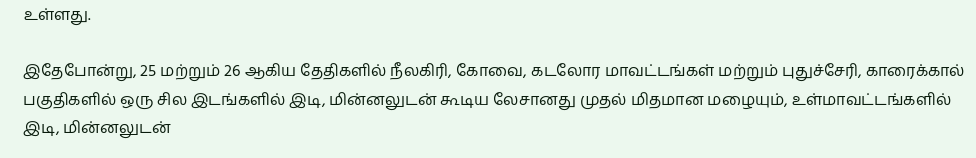உள்ளது.

இதேபோன்று, 25 மற்றும் 26 ஆகிய தேதிகளில் நீலகிரி, கோவை, கடலோர மாவட்டங்கள் மற்றும் புதுச்சேரி, காரைக்கால் பகுதிகளில் ஒரு சில இடங்களில் இடி, மின்னலுடன் கூடிய லேசானது முதல் மிதமான மழையும், உள்மாவட்டங்களில் இடி, மின்னலுடன்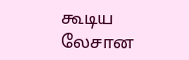கூடிய லேசான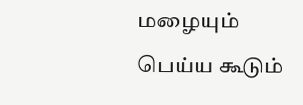மழையும் பெய்ய கூடும்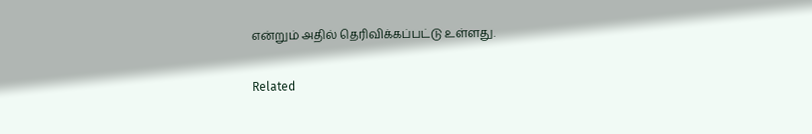என்றும் அதில் தெரிவிக்கப்பட்டு உள்ளது.

Related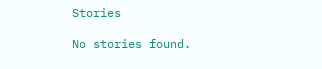Stories

No stories found.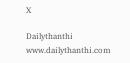X

Dailythanthi
www.dailythanthi.com